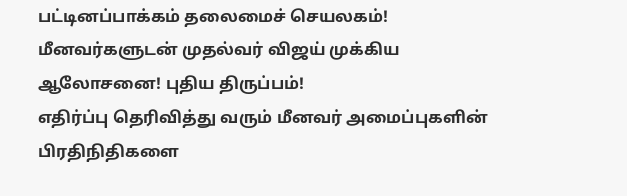பட்டினப்பாக்கம் தலைமைச் செயலகம்! மீனவர்களுடன் முதல்வர் விஜய் முக்கிய ஆலோசனை! புதிய திருப்பம்!
எதிர்ப்பு தெரிவித்து வரும் மீனவர் அமைப்புகளின் பிரதிநிதிகளை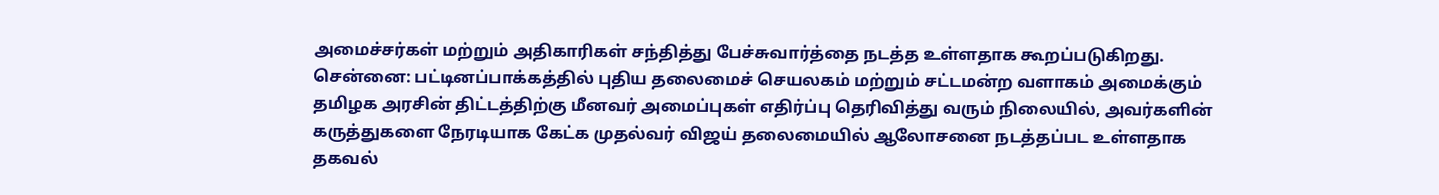அமைச்சர்கள் மற்றும் அதிகாரிகள் சந்தித்து பேச்சுவார்த்தை நடத்த உள்ளதாக கூறப்படுகிறது.
சென்னை: பட்டினப்பாக்கத்தில் புதிய தலைமைச் செயலகம் மற்றும் சட்டமன்ற வளாகம் அமைக்கும் தமிழக அரசின் திட்டத்திற்கு மீனவர் அமைப்புகள் எதிர்ப்பு தெரிவித்து வரும் நிலையில், அவர்களின் கருத்துகளை நேரடியாக கேட்க முதல்வர் விஜய் தலைமையில் ஆலோசனை நடத்தப்பட உள்ளதாக தகவல்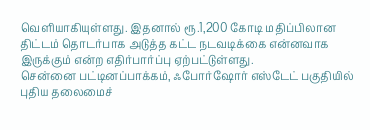வெளியாகியுள்ளது. இதனால் ரூ.1,200 கோடி மதிப்பிலான திட்டம் தொடர்பாக அடுத்த கட்ட நடவடிக்கை என்னவாக இருக்கும் என்ற எதிர்பார்ப்பு ஏற்பட்டுள்ளது.
சென்னை பட்டினப்பாக்கம், ஃபோர்ஷோர் எஸ்டேட் பகுதியில் புதிய தலைமைச்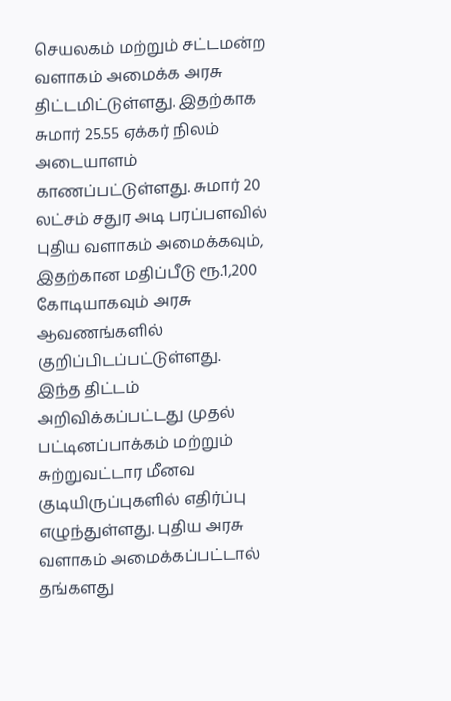செயலகம் மற்றும் சட்டமன்ற வளாகம் அமைக்க அரசு திட்டமிட்டுள்ளது. இதற்காக சுமார் 25.55 ஏக்கர் நிலம் அடையாளம் காணப்பட்டுள்ளது. சுமார் 20 லட்சம் சதுர அடி பரப்பளவில் புதிய வளாகம் அமைக்கவும், இதற்கான மதிப்பீடு ரூ.1,200 கோடியாகவும் அரசு ஆவணங்களில் குறிப்பிடப்பட்டுள்ளது.
இந்த திட்டம் அறிவிக்கப்பட்டது முதல் பட்டினப்பாக்கம் மற்றும் சுற்றுவட்டார மீனவ குடியிருப்புகளில் எதிர்ப்பு எழுந்துள்ளது. புதிய அரசு வளாகம் அமைக்கப்பட்டால் தங்களது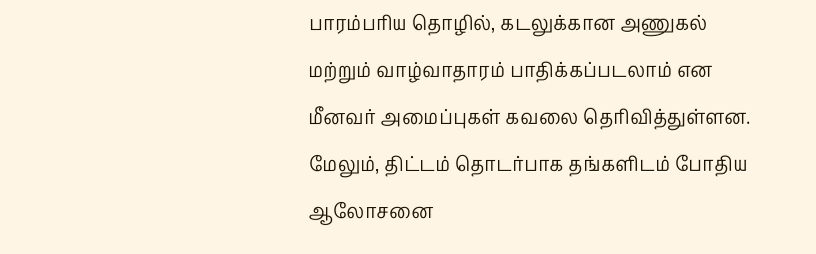பாரம்பரிய தொழில், கடலுக்கான அணுகல் மற்றும் வாழ்வாதாரம் பாதிக்கப்படலாம் என மீனவர் அமைப்புகள் கவலை தெரிவித்துள்ளன. மேலும், திட்டம் தொடர்பாக தங்களிடம் போதிய ஆலோசனை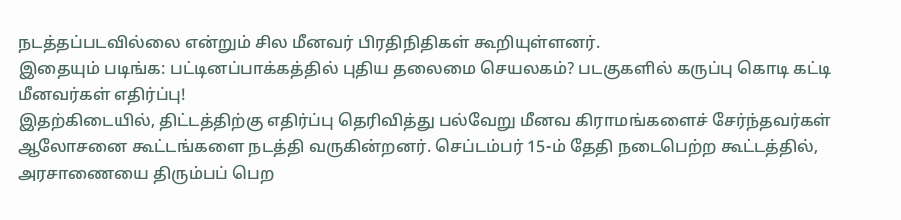நடத்தப்படவில்லை என்றும் சில மீனவர் பிரதிநிதிகள் கூறியுள்ளனர்.
இதையும் படிங்க: பட்டினப்பாக்கத்தில் புதிய தலைமை செயலகம்? படகுகளில் கருப்பு கொடி கட்டி மீனவர்கள் எதிர்ப்பு!
இதற்கிடையில், திட்டத்திற்கு எதிர்ப்பு தெரிவித்து பல்வேறு மீனவ கிராமங்களைச் சேர்ந்தவர்கள் ஆலோசனை கூட்டங்களை நடத்தி வருகின்றனர். செப்டம்பர் 15-ம் தேதி நடைபெற்ற கூட்டத்தில், அரசாணையை திரும்பப் பெற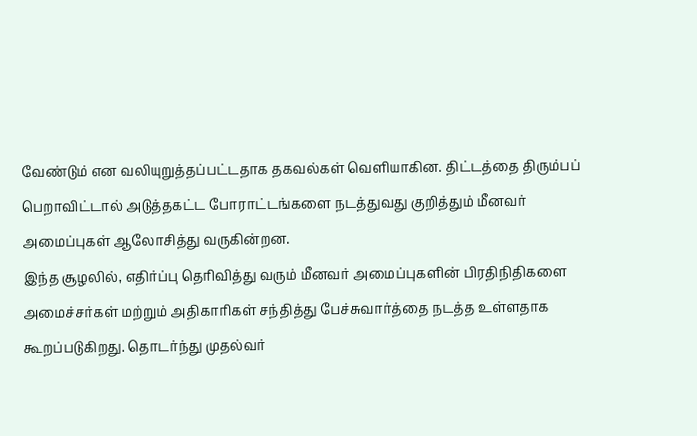வேண்டும் என வலியுறுத்தப்பட்டதாக தகவல்கள் வெளியாகின. திட்டத்தை திரும்பப் பெறாவிட்டால் அடுத்தகட்ட போராட்டங்களை நடத்துவது குறித்தும் மீனவர் அமைப்புகள் ஆலோசித்து வருகின்றன.
இந்த சூழலில், எதிர்ப்பு தெரிவித்து வரும் மீனவர் அமைப்புகளின் பிரதிநிதிகளை அமைச்சர்கள் மற்றும் அதிகாரிகள் சந்தித்து பேச்சுவார்த்தை நடத்த உள்ளதாக கூறப்படுகிறது. தொடர்ந்து முதல்வர்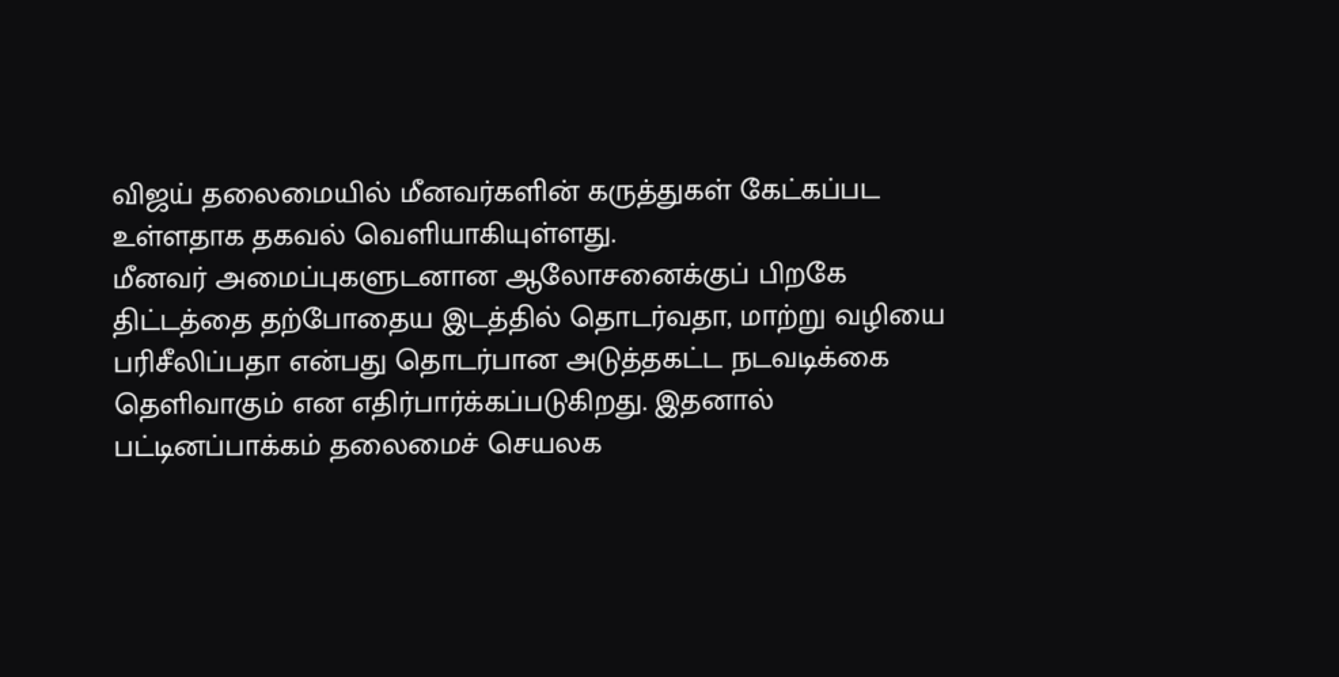விஜய் தலைமையில் மீனவர்களின் கருத்துகள் கேட்கப்பட உள்ளதாக தகவல் வெளியாகியுள்ளது.
மீனவர் அமைப்புகளுடனான ஆலோசனைக்குப் பிறகே திட்டத்தை தற்போதைய இடத்தில் தொடர்வதா, மாற்று வழியை பரிசீலிப்பதா என்பது தொடர்பான அடுத்தகட்ட நடவடிக்கை தெளிவாகும் என எதிர்பார்க்கப்படுகிறது. இதனால் பட்டினப்பாக்கம் தலைமைச் செயலக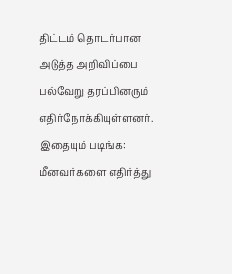திட்டம் தொடர்பான அடுத்த அறிவிப்பை பல்வேறு தரப்பினரும் எதிர்நோக்கியுள்ளனர்.
இதையும் படிங்க: மீனவர்களை எதிர்த்து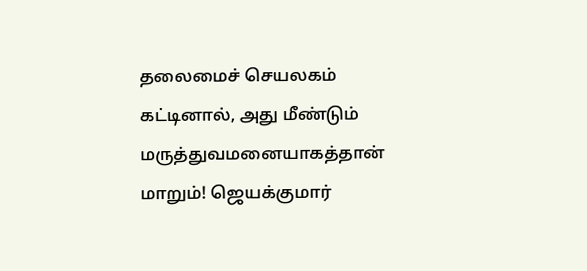தலைமைச் செயலகம் கட்டினால், அது மீண்டும் மருத்துவமனையாகத்தான் மாறும்! ஜெயக்குமார்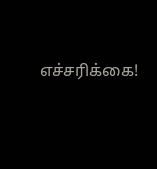எச்சரிக்கை!